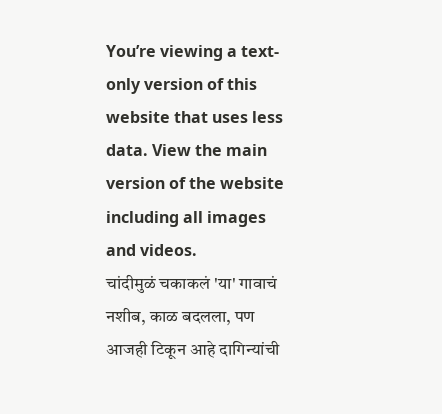You’re viewing a text-only version of this website that uses less data. View the main version of the website including all images and videos.
चांदीमुळं चकाकलं 'या' गावाचं नशीब, काळ बदलला, पण आजही टिकून आहे दागिन्यांची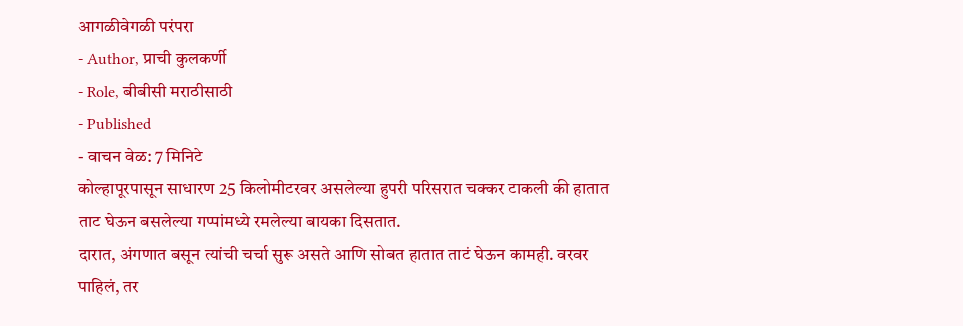आगळीवेगळी परंपरा
- Author, प्राची कुलकर्णी
- Role, बीबीसी मराठीसाठी
- Published
- वाचन वेळ: 7 मिनिटे
कोल्हापूरपासून साधारण 25 किलोमीटरवर असलेल्या हुपरी परिसरात चक्कर टाकली की हातात ताट घेऊन बसलेल्या गप्पांमध्ये रमलेल्या बायका दिसतात.
दारात, अंगणात बसून त्यांची चर्चा सुरू असते आणि सोबत हातात ताटं घेऊन कामही. वरवर पाहिलं, तर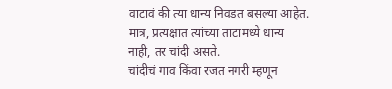वाटावं की त्या धान्य निवडत बसल्या आहेत. मात्र, प्रत्यक्षात त्यांच्या ताटामध्ये धान्य नाही, तर चांदी असते.
चांदीचं गाव किंवा रजत नगरी म्हणून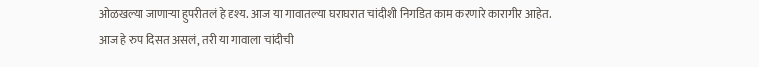ओळखल्या जाणाऱ्या हुपरीतलं हे दृश्य. आज या गावातल्या घराघरात चांदीशी निगडित काम करणारे कारागीर आहेत.
आज हे रुप दिसत असलं, तरी या गावाला चांदीची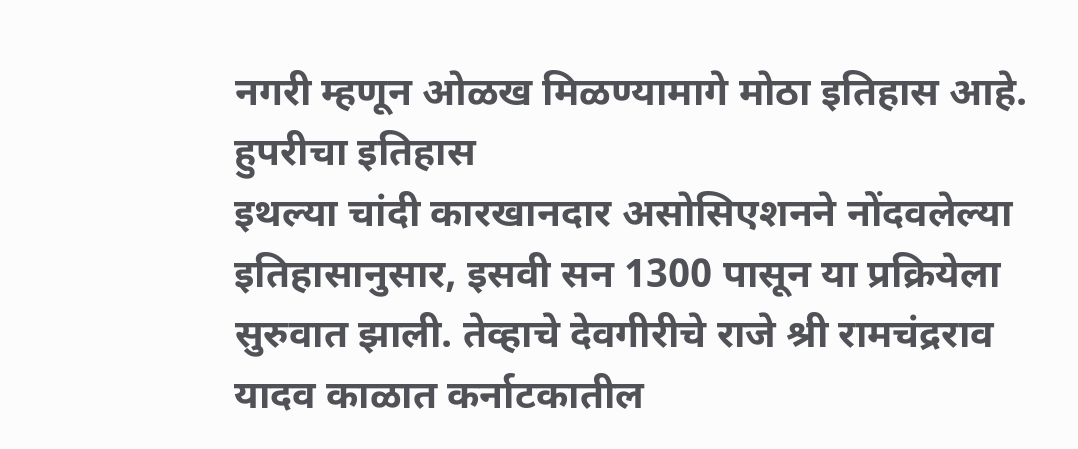नगरी म्हणून ओळख मिळण्यामागे मोठा इतिहास आहे.
हुपरीचा इतिहास
इथल्या चांदी कारखानदार असोसिएशनने नोंदवलेल्या इतिहासानुसार, इसवी सन 1300 पासून या प्रक्रियेला सुरुवात झाली. तेव्हाचे देवगीरीचे राजे श्री रामचंद्रराव यादव काळात कर्नाटकातील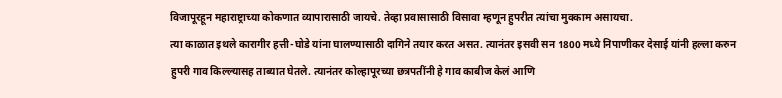विजापूरहून महाराष्ट्राच्या कोकणात व्यापारासाठी जायचे. तेव्हा प्रवासासाठी विसावा म्हणून हुपरीत त्यांचा मुक्काम असायचा.
त्या काळात इथले कारागीर हत्ती-घोडे यांना घालण्यासाठी दागिने तयार करत असत. त्यानंतर इसवी सन 1800 मध्ये निपाणीकर देसाई यांनी हल्ला करुन हुपरी गाव किल्ल्यासह ताब्यात घेतले. त्यानंतर कोल्हापूरच्या छत्रपतींनी हे गाव काबीज केलं आणि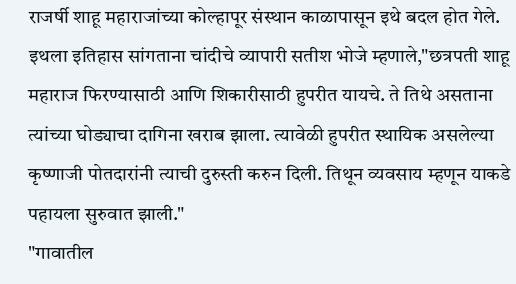राजर्षी शाहू महाराजांच्या कोल्हापूर संस्थान काळापासून इथे बदल होत गेले.
इथला इतिहास सांगताना चांदीचे व्यापारी सतीश भोजे म्हणाले,"छत्रपती शाहू महाराज फिरण्यासाठी आणि शिकारीसाठी हुपरीत यायचे. ते तिथे असताना त्यांच्या घोड्याचा दागिना खराब झाला. त्यावेळी हुपरीत स्थायिक असलेल्या कृष्णाजी पोतदारांनी त्याची दुरुस्ती करुन दिली. तिथून व्यवसाय म्हणून याकडे पहायला सुरुवात झाली."
"गावातील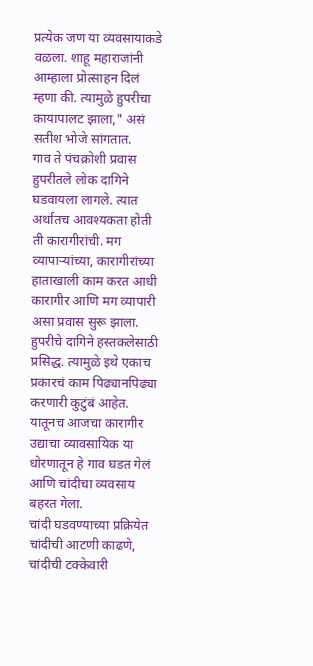प्रत्येक जण या व्यवसायाकडे वळला. शाहू महाराजांनी आम्हाला प्रोत्साहन दिलं म्हणा की. त्यामुळे हुपरीचा कायापालट झाला," असं सतीश भोजे सांगतात.
गाव ते पंचक्रोशी प्रवास
हुपरीतले लोक दागिने घडवायला लागले. त्यात अर्थातच आवश्यकता होती ती कारागीरांची. मग व्यापाऱ्यांच्या, कारागीरांच्या हाताखाली काम करत आधी कारागीर आणि मग व्यापारी असा प्रवास सुरू झाला.
हुपरीचे दागिने हस्तकलेसाठी प्रसिद्ध. त्यामुळे इथे एकाच प्रकारचं काम पिढ्यानपिढ्या करणारी कुटुंबं आहेत. यातूनच आजचा कारागीर उद्याचा व्यावसायिक या धोरणातून हे गाव घडत गेलं आणि चांदीचा व्यवसाय बहरत गेला.
चांदी घडवण्याच्या प्रक्रियेत चांदीची आटणी काढणे, चांदीची टक्केवारी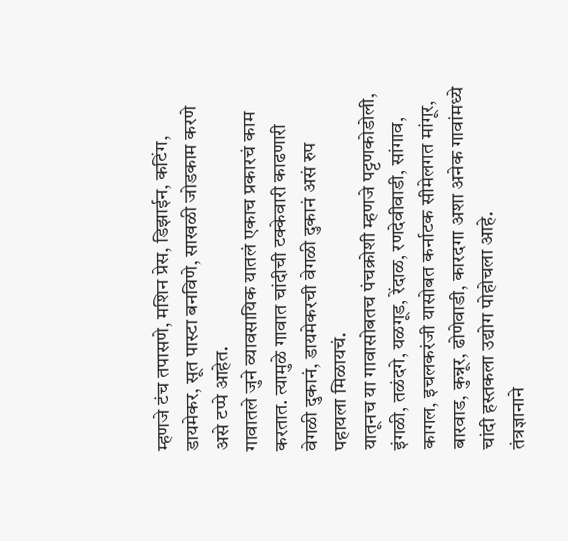म्हणजे टंच तपासणे, मशिन प्रेस, डिझाईन, कटिंग, डायमेकर, सूत पास्टा बनविणे, साखळी जोडकाम करणे असे टप्पे आहेत.
गावातले जुने व्यावसायिक यातलं एकाच प्रकारचं काम करतात. त्यामुळे गावात चांदीची टक्केवारी काढणारी वेगळी दुकानं, डायमेकरची वेगळी दुकानं असं रुप पहायला मिळायचं.
यातूनच या गावासोबतच पंचक्रोशी म्हणजे पट्टणकोडोली, इंगळी, तळंदगे, यळगूड, रेंदाळ, रणदेवीवाडी, सांगाव, कागल, इचलकरंजी यासोबत कर्नाटक सीमेलगत मांगूर, बारवाड, कुन्नूर, ढोणेवाडी, कारदगा अशा अनेक गावांमध्ये चांदी हस्तकला उद्योग पोहोचला आहे.
तंत्रज्ञानाने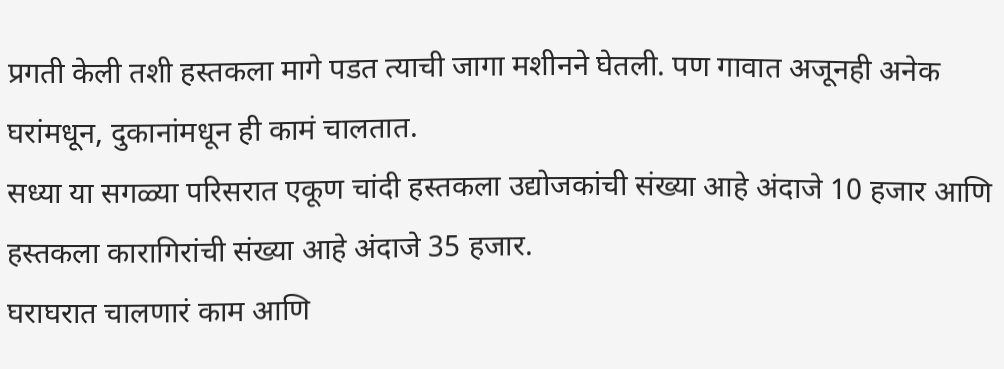प्रगती केली तशी हस्तकला मागे पडत त्याची जागा मशीनने घेतली. पण गावात अजूनही अनेक घरांमधून, दुकानांमधून ही कामं चालतात.
सध्या या सगळ्या परिसरात एकूण चांदी हस्तकला उद्योजकांची संख्या आहे अंदाजे 10 हजार आणि हस्तकला कारागिरांची संख्या आहे अंदाजे 35 हजार.
घराघरात चालणारं काम आणि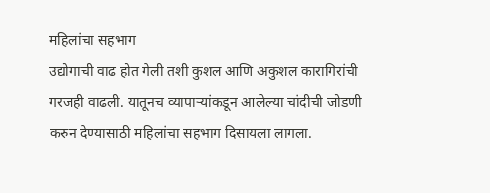महिलांचा सहभाग
उद्योगाची वाढ होत गेली तशी कुशल आणि अकुशल कारागिरांची गरजही वाढली. यातूनच व्यापाऱ्यांकडून आलेल्या चांदीची जोडणी करुन देण्यासाठी महिलांचा सहभाग दिसायला लागला.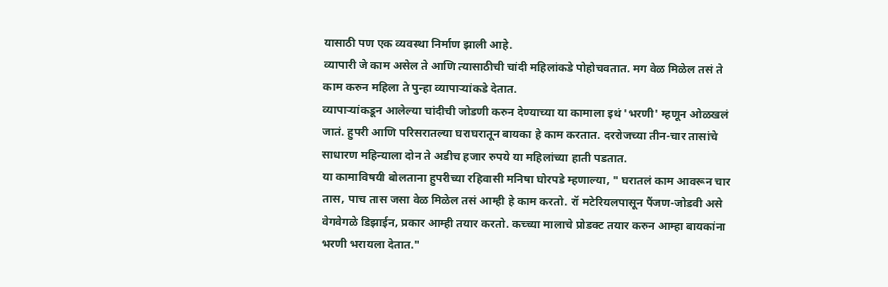यासाठी पण एक व्यवस्था निर्माण झाली आहे.
व्यापारी जे काम असेल ते आणि त्यासाठीची चांदी महिलांकडे पोहोचवतात. मग वेळ मिळेल तसं ते काम करुन महिला ते पुन्हा व्यापाऱ्यांकडे देतात.
व्यापाऱ्यांकडून आलेल्या चांदीची जोडणी करुन देण्याच्या या कामाला इथं 'भरणी' म्हणून ओळखलं जातं. हुपरी आणि परिसरातल्या घराघरातून बायका हे काम करतात. दररोजच्या तीन-चार तासांचे साधारण महिन्याला दोन ते अडीच हजार रुपये या महिलांच्या हाती पडतात.
या कामाविषयी बोलताना हुपरीच्या रहिवासी मनिषा घोरपडे म्हणाल्या, " घरातलं काम आवरून चार तास, पाच तास जसा वेळ मिळेल तसं आम्ही हे काम करतो. रॉ मटेरियलपासून पैंजण-जोडवी असे वेगवेगळे डिझाईन, प्रकार आम्ही तयार करतो. कच्च्या मालाचे प्रोडक्ट तयार करुन आम्हा बायकांना भरणी भरायला देतात."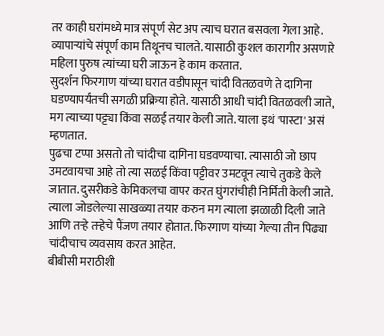तर काही घरांमध्ये मात्र संपूर्ण सेट अप त्याच घरात बसवला गेला आहे. व्यापाऱ्यांचे संपूर्ण काम तिथूनच चालते. यासाठी कुशल कारागीर असणारे महिला पुरुष त्यांच्या घरी जाऊन हे काम करतात.
सुदर्शन फिरगाण यांच्या घरात वडीपासून चांदी वितळवणे ते दागिना घडण्यापर्यंतची सगळी प्रक्रिया होते. यासाठी आधी चांदी वितळवली जाते, मग त्याच्या पट्ट्या किंवा सळई तयार केली जाते. याला इथं 'पास्टा' असं म्हणतात.
पुढचा टप्पा असतो तो चांदीचा दागिना घडवण्याचा. त्यासाठी जो छाप उमटवायचा आहे तो त्या सळई किंवा पट्टीवर उमटवून त्याचे तुकडे केले जातात. दुसरीकडे केमिकलचा वापर करत घुंगरांचीही निर्मिती केली जाते.
त्याला जोडलेल्या साखळ्या तयार करुन मग त्याला झळाळी दिली जाते आणि तऱ्हे तऱ्हेचे पैंजण तयार होतात. फिरगाण यांच्या गेल्या तीन पिढ्या चांदीचाच व्यवसाय करत आहेत.
बीबीसी मराठीशी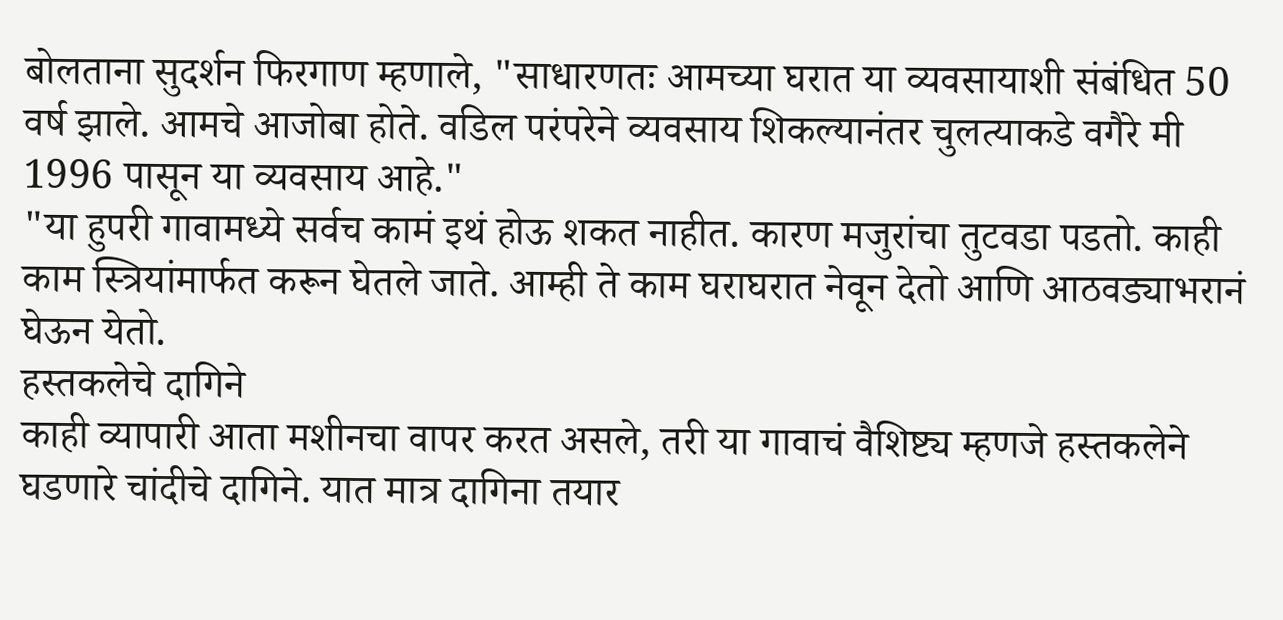बोलताना सुदर्शन फिरगाण म्हणाले, "साधारणतः आमच्या घरात या व्यवसायाशी संबंधित 50 वर्ष झाले. आमचे आजोबा होते. वडिल परंपरेने व्यवसाय शिकल्यानंतर चुलत्याकडे वगैरे मी 1996 पासून या व्यवसाय आहे."
"या हुपरी गावामध्ये सर्वच कामं इथं होऊ शकत नाहीत. कारण मजुरांचा तुटवडा पडतो. काही काम स्त्रियांमार्फत करून घेतले जाते. आम्ही ते काम घराघरात नेवून देतो आणि आठवड्याभरानं घेऊन येतो.
हस्तकलेचे दागिने
काही व्यापारी आता मशीनचा वापर करत असले, तरी या गावाचं वैशिष्ट्य म्हणजे हस्तकलेने घडणारे चांदीचे दागिने. यात मात्र दागिना तयार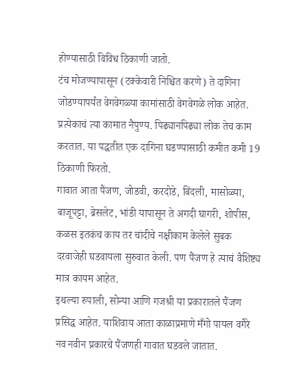होण्यासाठी विविध ठिकाणी जातो.
टंच मोजण्यापासून (टक्केवारी निश्चित करणे) ते दागिना जोडण्यापर्यंत वेगवेगळ्या कामांसाठी वेगवेगळे लोक आहेत.
प्रत्येकाचं त्या कामात नैपुण्य. पिढ्यानपिढ्या लोक तेच काम करतात. या पद्धतीत एक दागिना घडण्यासाठी कमीत कमी 19 ठिकाणी फिरतो.
गावात आता पैंजण, जोडवी, करदोडे, बिंदली, मासोळ्या, बाजूपट्टा, ब्रेसलेट, भांडी यापासून ते अगदी घागरी, शोपीस, कळस इतकंच काय तर चांदीचे नक्षीकाम केलेले सुबक दरवाजेही घडवायला सुरुवात केली. पण पैंजण हे त्याचं वैशिष्ट्य मात्र कायम आहेत.
इथल्या रुपाली, सोन्या आणि गजश्री या प्रकारातले पैंजण प्रसिद्ध आहेत. याशिवाय आता काळाप्रमाणे मँगो पायल वगैरे नव नवीन प्रकारचे पैंजणही गावात घडवले जातात.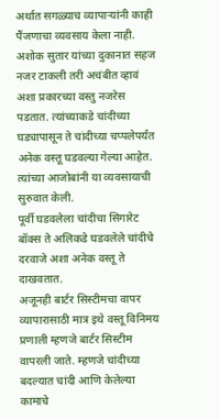अर्थात सगळ्याच व्यापाऱ्यांनी काही पैंजणाचा व्यवसाय केला नाही. अशोक सुतार यांच्या दुकानात सहज नजर टाकली तरी अचंबीत व्हावं अशा प्रकारच्या वस्तु नजरेस पडतात. त्यांच्याकडे चांदीच्या घड्यापासून ते चांदीच्या चप्पलेपर्यंत अनेक वस्तू घडवल्या गेल्या आहेत. त्यांच्या आजोबांनी या व्यवसायाची सुरुवात केली.
पूर्वी घडवलेला चांदीचा सिगारेट बॉक्स ते अलिकडे घडवलेले चांदीचे दरवाजे अशा अनेक वस्तू ते दाखवतात.
अजूनही बार्टर सिस्टीमचा वापर
व्यापारासाठी मात्र इथे वस्तू विनिमय प्रणाली म्हणजे बार्टर सिस्टीम वापरली जाते. म्हणजे चांदीच्या बदल्यात चांदी आणि केलेल्या कामाचे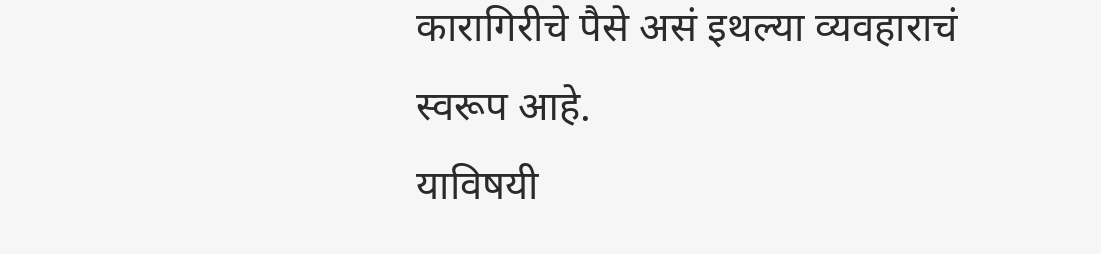कारागिरीचे पैसे असं इथल्या व्यवहाराचं स्वरूप आहे.
याविषयी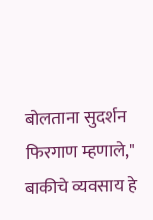बोलताना सुदर्शन फिरगाण म्हणाले," बाकीचे व्यवसाय हे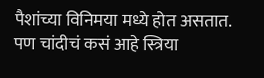पैशांच्या विनिमया मध्ये होत असतात. पण चांदीचं कसं आहे स्त्रिया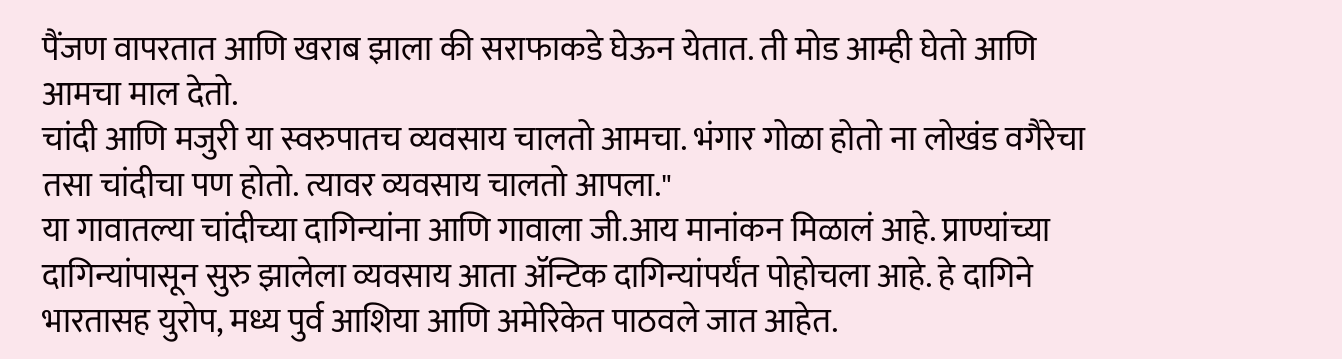पैंजण वापरतात आणि खराब झाला की सराफाकडे घेऊन येतात. ती मोड आम्ही घेतो आणि आमचा माल देतो.
चांदी आणि मजुरी या स्वरुपातच व्यवसाय चालतो आमचा. भंगार गोळा होतो ना लोखंड वगैरेचा तसा चांदीचा पण होतो. त्यावर व्यवसाय चालतो आपला."
या गावातल्या चांदीच्या दागिन्यांना आणि गावाला जी.आय मानांकन मिळालं आहे. प्राण्यांच्या दागिन्यांपासून सुरु झालेला व्यवसाय आता ॲन्टिक दागिन्यांपर्यंत पोहोचला आहे. हे दागिने भारतासह युरोप, मध्य पुर्व आशिया आणि अमेरिकेत पाठवले जात आहेत.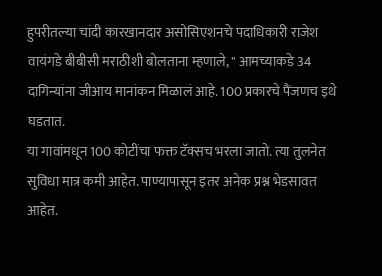हुपरीतल्या चांदी कारखानदार असोसिएशनचे पदाधिकारी राजेश वायंगडे बीबीसी मराठीशी बोलताना म्हणाले, " आमच्याकडे 34 दागिन्यांना जीआय मानांकन मिळालं आहे. 100 प्रकारचे पैंजणच इथे घडतात.
या गावांमधून 100 कोटींचा फक्त टॅक्सच भरला जातो. त्या तुलनेत सुविधा मात्र कमी आहेत. पाण्यापासून इतर अनेक प्रश्न भेडसावत आहेत.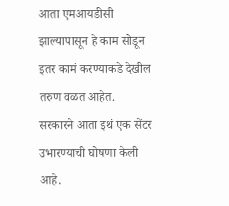आता एमआयडीसी झाल्यापासून हे काम सोडून इतर कामं करण्याकडे देखील तरुण वळत आहेत.
सरकारने आता इथं एक सेंटर उभारण्याची घोषणा केली आहे.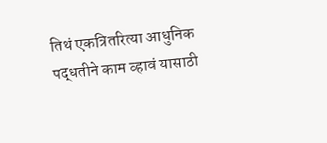तिथं एकत्रितरित्या आधुनिक पद्धतीने काम व्हावं यासाठी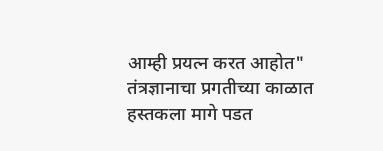आम्ही प्रयत्न करत आहोत"
तंत्रज्ञानाचा प्रगतीच्या काळात हस्तकला मागे पडत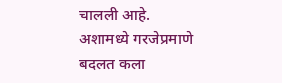चालली आहे. अशामध्ये गरजेप्रमाणे बदलत कला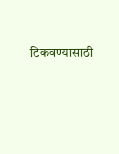टिकवण्यासाठी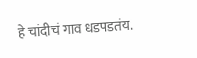हे चांदीचं गाव धडपडतंय.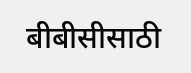बीबीसीसाठी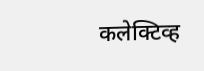कलेक्टिव्ह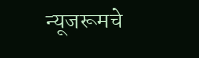न्यूजरूमचे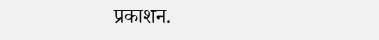प्रकाशन.